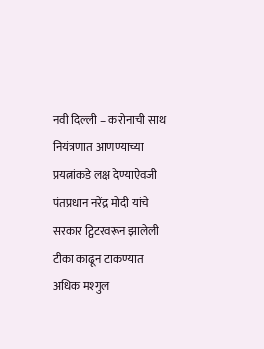नवी दिल्ली – करोनाची साथ नियंत्रणात आणण्याच्या प्रयत्नांकडे लक्ष देण्याऐवजी पंतप्रधान नरेंद्र मोदी यांचे सरकार ट्विटरवरून झालेली टीका काढून टाकण्यात अधिक मश्गुल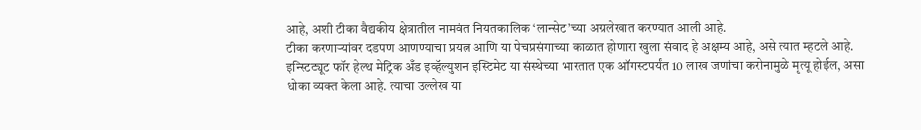आहे, अशी टीका वैद्यकीय क्षेत्रातील नामवंत नियतकालिक ‘लान्सेट’च्या अग्रलेखात करण्यात आली आहे.
टीका करणाऱ्यांवर दडपण आणण्याचा प्रयत्न आणि या पेचप्रसंगाच्या काळात होणारा खुला संवाद हे अक्षम्य आहे, असे त्यात म्हटले आहे. इन्स्टिट्यूट फॉर हेल्थ मेट्रिक अँड इव्हॅल्युशन इस्टिमेट या संस्थेच्या भारतात एक ऑगस्टपर्यंत 10 लाख जणांचा करोनामुळे मृत्यू होईल, असा धोका व्यक्त केला आहे. त्याचा उल्लेख या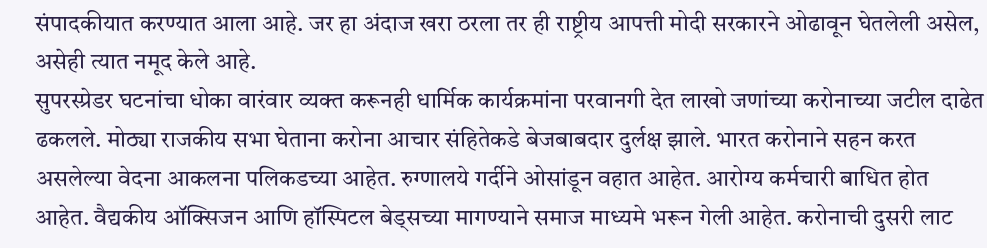संपादकीयात करण्यात आला आहे. जर हा अंदाज खरा ठरला तर ही राष्ट्रीय आपत्ती मोदी सरकारने ओढावून घेतलेली असेल, असेही त्यात नमूद केले आहे.
सुपरस्प्रेडर घटनांचा धोका वारंवार व्यक्त करूनही धार्मिक कार्यक्रमांना परवानगी देत लाखो जणांच्या करोनाच्या जटील दाढेत ढकलले. मोठ्या राजकीय सभा घेताना करोना आचार संहितेकडे बेजबाबदार दुर्लक्ष झाले. भारत करोनाने सहन करत असलेल्या वेदना आकलना पलिकडच्या आहेत. रुग्णालये गर्दीने ओसांडून वहात आहेत. आरोग्य कर्मचारी बाधित होत आहेत. वैद्यकीय ऑक्सिजन आणि हॉस्पिटल बेड्सच्या मागण्याने समाज माध्यमे भरून गेली आहेत. करोनाची दुसरी लाट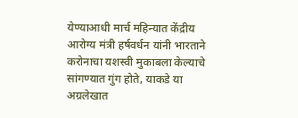येण्याआधी मार्च महिन्यात केंद्रीय आरोग्य मंत्री हर्षवर्धन यांनी भारताने करोनाचा यशस्वी मुकाबला केल्याचे सांगण्यात गुंग होते, याकडे या अग्रलेखात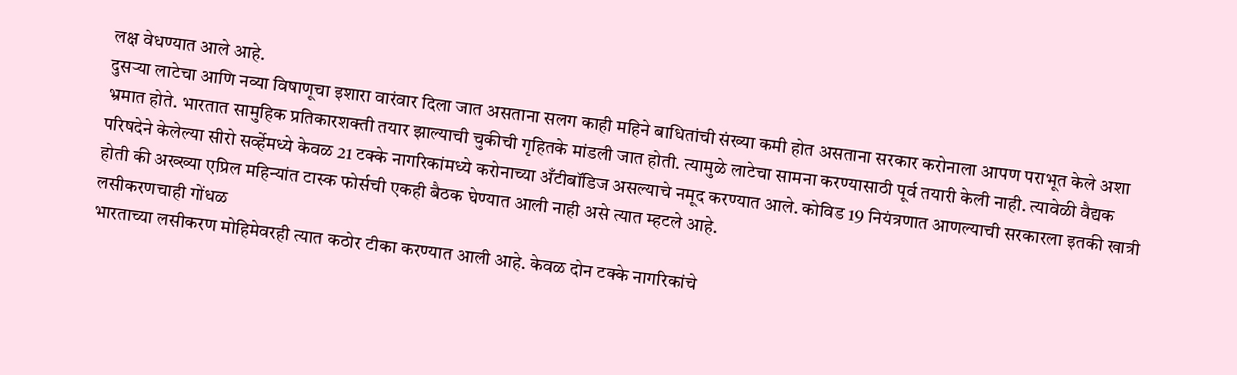लक्ष वेधण्यात आले आहे.
दुसऱ्या लाटेचा आणि नव्या विषाणूचा इशारा वारंवार दिला जात असताना सलग काही महिने बाधितांची संख्या कमी होत असताना सरकार करोनाला आपण पराभूत केले अशा भ्रमात होते. भारतात सामुहिक प्रतिकारशक्ती तयार झाल्याची चुकीची गृहितके मांडली जात होती. त्यामुळे लाटेचा सामना करण्यासाठी पूर्व तयारी केली नाही. त्यावेळी वैद्यक परिषदेने केलेल्या सीरो सर्व्हेमध्ये केवळ 21 टक्के नागरिकांमध्ये करोनाच्या अँटीबॉडिज असल्याचे नमूद करण्यात आले. कोविड 19 नियंत्रणात आणल्याची सरकारला इतकी खात्री होती की अख्ख्या एप्रिल महिन्यांत टास्क फोर्सची एकही बैठक घेण्यात आली नाही असे त्यात म्हटले आहे.
लसीकरणचाही गोंधळ
भारताच्या लसीकरण मोहिमेवरही त्यात कठोर टीका करण्यात आली आहे. केवळ दोन टक्के नागरिकांचे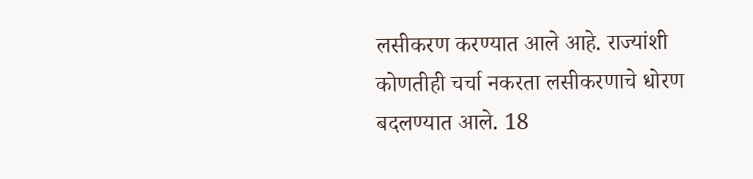लसीकरण करण्यात आले आहे. राज्यांशी कोणतीही चर्चा नकरता लसीकरणाचे धोरण बदलण्यात आले. 18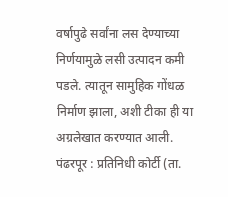वर्षापुढे सर्वांना लस देण्याच्या निर्णयामुळे लसी उत्पादन कमी पडले. त्यातून सामुहिक गोंधळ निर्माण झाला, अशी टीका ही या अग्रलेखात करण्यात आली.
पंढरपूर : प्रतिनिधी कोर्टी (ता.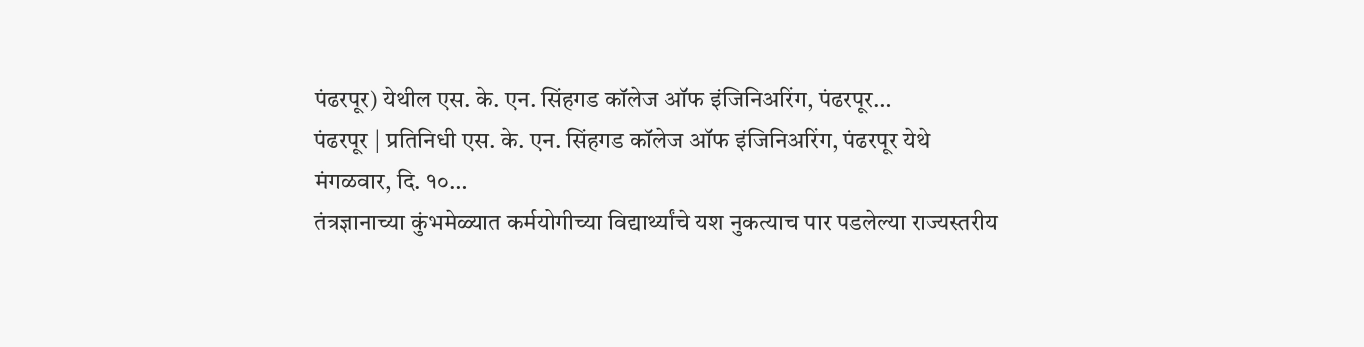पंढरपूर) येथील एस. के. एन. सिंहगड कॉलेज ऑफ इंजिनिअरिंग, पंढरपूर…
पंढरपूर | प्रतिनिधी एस. के. एन. सिंहगड कॉलेज ऑफ इंजिनिअरिंग, पंढरपूर येथे मंगळवार, दि. १०…
तंत्रज्ञानाच्या कुंभमेळ्यात कर्मयोगीच्या विद्यार्थ्यांचे यश नुकत्याच पार पडलेल्या राज्यस्तरीय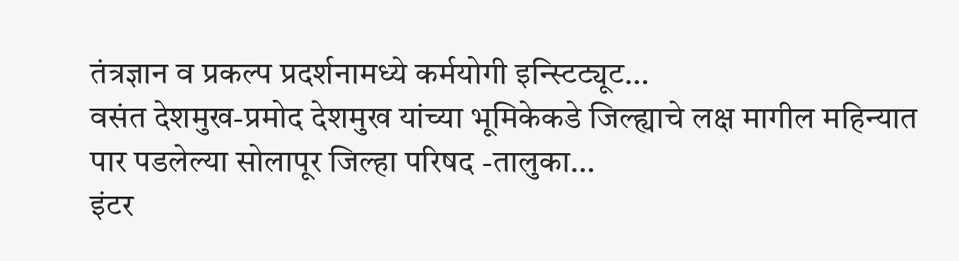तंत्रज्ञान व प्रकल्प प्रदर्शनामध्ये कर्मयोगी इन्स्टिट्यूट…
वसंत देशमुख-प्रमोद देशमुख यांच्या भूमिकेकडे जिल्ह्याचे लक्ष मागील महिन्यात पार पडलेल्या सोलापूर जिल्हा परिषद -तालुका…
इंटर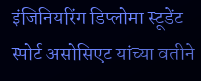इंजिनियरिंग डिप्लोमा स्टूडेंट स्पोर्ट असोसिएट यांच्या वतीने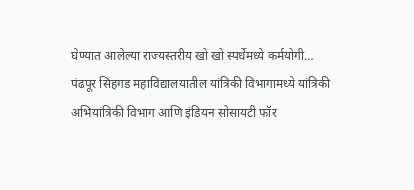घेण्यात आलेल्या राज्यस्तरीय खो खो स्पर्धेमध्ये कर्मयोगी…
पंढपूर सिंहगड महाविद्यालयातील यांत्रिकी विभागामध्ये यांत्रिकी अभियांत्रिकी विभाग आणि इंडियन सोसायटी फॉर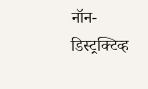नॉन-डिस्ट्रक्टिव्ह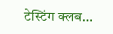टेस्टिंग क्लब…